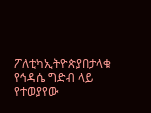ፖለቲካኢትዮጵያበታላቁ የኅዳሴ ግድብ ላይ የተወያየው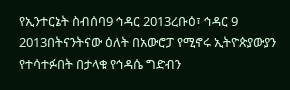የኢንተርኔት ስብሰባ9 ኅዳር 2013ረቡዕ፣ ኅዳር 9 2013በትናንትናው ዕለት በአውሮፓ የሚኖሩ ኢትዮጵያውያን የተሳተፉበት በታላቁ የኅዳሴ ግድብን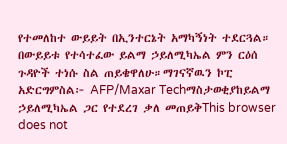የተመለከተ ውይይት በኢንተርኔት አማካኝነት ተደርጓል። በውይይቱ የተሳተፈው ይልማ ኃይለሚካኤል ምን ርዕሰ ጉዳዮች ተነሱ ስል ጠይቄዋለሁ።ማገናኛዉን ኮፒ አድርግምስል፦ AFP/Maxar Techማስታወቂያከይልማ ኃይለሚካኤል ጋር የተደረገ ቃለ መጠይቅThis browser does not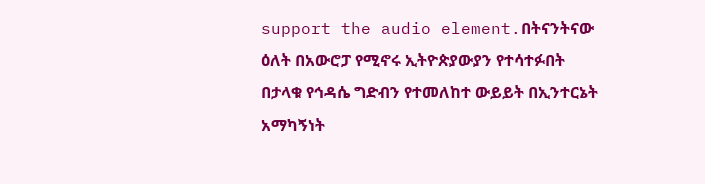support the audio element.በትናንትናው ዕለት በአውሮፓ የሚኖሩ ኢትዮጵያውያን የተሳተፉበት በታላቁ የኅዳሴ ግድብን የተመለከተ ውይይት በኢንተርኔት አማካኝነት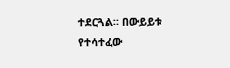ተደርጓል። በውይይቱ የተሳተፈው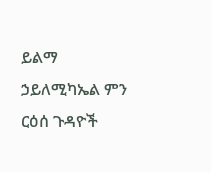ይልማ ኃይለሚካኤል ምን ርዕሰ ጉዳዮች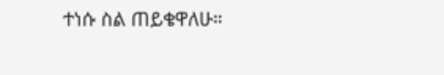ተነሱ ስል ጠይቄዋለሁ።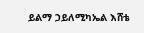ይልማ ኃይለሚካኤል እሸቴ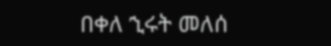በቀለ ኂሩት መለሰ